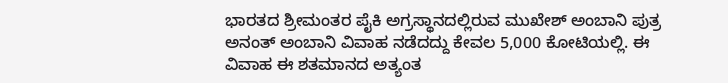ಭಾರತದ ಶ್ರೀಮಂತರ ಪೈಕಿ ಅಗ್ರಸ್ಥಾನದಲ್ಲಿರುವ ಮುಖೇಶ್ ಅಂಬಾನಿ ಪುತ್ರ ಅನಂತ್ ಅಂಬಾನಿ ವಿವಾಹ ನಡೆದದ್ದು ಕೇವಲ 5,000 ಕೋಟಿಯಲ್ಲಿ. ಈ ವಿವಾಹ ಈ ಶತಮಾನದ ಅತ್ಯಂತ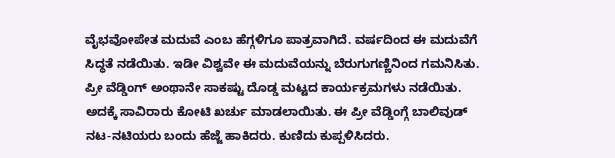ವೈಭವೋಪೇತ ಮದುವೆ ಎಂಬ ಹೆಗ್ಗಳಿಗೂ ಪಾತ್ರವಾಗಿದೆ. ವರ್ಷದಿಂದ ಈ ಮದುವೆಗೆ ಸಿದ್ಧತೆ ನಡೆಯಿತು. ಇಡೀ ವಿಶ್ವವೇ ಈ ಮದುವೆಯನ್ನು ಬೆರುಗುಗಣ್ಣಿನಿಂದ ಗಮನಿಸಿತು. ಪ್ರೀ ವೆಡ್ಡಿಂಗ್ ಅಂಥಾನೇ ಸಾಕಷ್ಟು ದೊಡ್ಡ ಮಟ್ಟದ ಕಾರ್ಯಕ್ರಮಗಳು ನಡೆಯಿತು. ಅದಕ್ಕೆ ಸಾವಿರಾರು ಕೋಟಿ ಖರ್ಚು ಮಾಡಲಾಯಿತು. ಈ ಪ್ರೀ ವೆಡ್ಡಿಂಗ್ಗೆ ಬಾಲಿವುಡ್ ನಟ-ನಟಿಯರು ಬಂದು ಹೆಜ್ಜೆ ಹಾಕಿದರು. ಕುಣಿದು ಕುಪ್ಪಳಿಸಿದರು.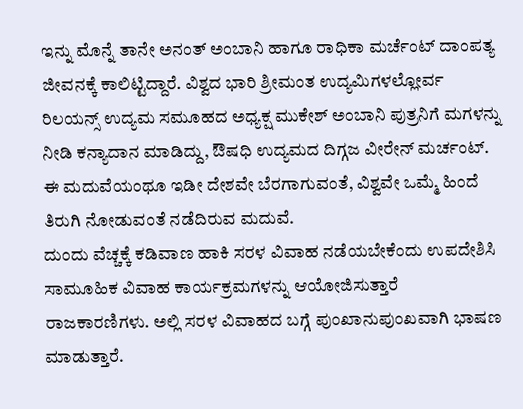ಇನ್ನು ಮೊನ್ನೆ ತಾನೇ ಅನಂತ್ ಅಂಬಾನಿ ಹಾಗೂ ರಾಧಿಕಾ ಮರ್ಚೆಂಟ್ ದಾಂಪತ್ಯ ಜೀವನಕ್ಕೆ ಕಾಲಿಟ್ಟಿದ್ದಾರೆ. ವಿಶ್ವದ ಭಾರಿ ಶ್ರೀಮಂತ ಉದ್ಯಮಿಗಳಲ್ಲೋರ್ವ ರಿಲಯನ್ಸ್ ಉದ್ಯಮ ಸಮೂಹದ ಅಧ್ಯಕ್ಷ ಮುಕೇಶ್ ಅಂಬಾನಿ ಪುತ್ರನಿಗೆ ಮಗಳನ್ನು ನೀಡಿ ಕನ್ಯಾದಾನ ಮಾಡಿದ್ದು, ಔಷಧಿ ಉದ್ಯಮದ ದಿಗ್ಗಜ ವೀರೇನ್ ಮರ್ಚಂಟ್. ಈ ಮದುವೆಯಂಥೂ ಇಡೀ ದೇಶವೇ ಬೆರಗಾಗುವಂತೆ, ವಿಶ್ವವೇ ಒಮ್ಮೆ ಹಿಂದೆ ತಿರುಗಿ ನೋಡುವಂತೆ ನಡೆದಿರುವ ಮದುವೆ.
ದುಂದು ವೆಚ್ಚಕ್ಕೆ ಕಡಿವಾಣ ಹಾಕಿ ಸರಳ ವಿವಾಹ ನಡೆಯಬೇಕೆಂದು ಉಪದೇಶಿಸಿ ಸಾಮೂಹಿಕ ವಿವಾಹ ಕಾರ್ಯಕ್ರಮಗಳನ್ನು ಆಯೋಜಿಸುತ್ತಾರೆ ರಾಜಕಾರಣಿಗಳು. ಅಲ್ಲಿ ಸರಳ ವಿವಾಹದ ಬಗ್ಗೆ ಪುಂಖಾನುಪುಂಖವಾಗಿ ಭಾಷಣ ಮಾಡುತ್ತಾರೆ.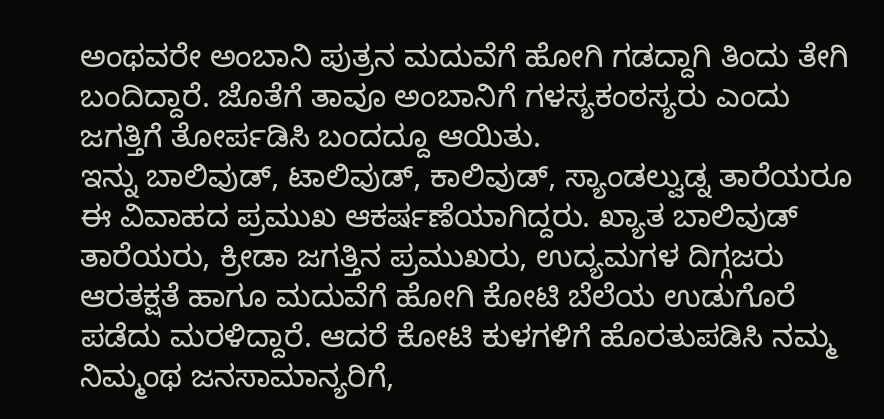ಅಂಥವರೇ ಅಂಬಾನಿ ಪುತ್ರನ ಮದುವೆಗೆ ಹೋಗಿ ಗಡದ್ದಾಗಿ ತಿಂದು ತೇಗಿ ಬಂದಿದ್ದಾರೆ. ಜೊತೆಗೆ ತಾವೂ ಅಂಬಾನಿಗೆ ಗಳಸ್ಯಕಂಠಸ್ಯರು ಎಂದು ಜಗತ್ತಿಗೆ ತೋರ್ಪಡಿಸಿ ಬಂದದ್ದೂ ಆಯಿತು.
ಇನ್ನು ಬಾಲಿವುಡ್, ಟಾಲಿವುಡ್, ಕಾಲಿವುಡ್, ಸ್ಯಾಂಡಲ್ವುಡ್ನ ತಾರೆಯರೂ ಈ ವಿವಾಹದ ಪ್ರಮುಖ ಆಕರ್ಷಣೆಯಾಗಿದ್ದರು. ಖ್ಯಾತ ಬಾಲಿವುಡ್ ತಾರೆಯರು, ಕ್ರೀಡಾ ಜಗತ್ತಿನ ಪ್ರಮುಖರು, ಉದ್ಯಮಗಳ ದಿಗ್ಗಜರು ಆರತಕ್ಷತೆ ಹಾಗೂ ಮದುವೆಗೆ ಹೋಗಿ ಕೋಟಿ ಬೆಲೆಯ ಉಡುಗೊರೆ ಪಡೆದು ಮರಳಿದ್ದಾರೆ. ಆದರೆ ಕೋಟಿ ಕುಳಗಳಿಗೆ ಹೊರತುಪಡಿಸಿ ನಮ್ಮ ನಿಮ್ಮಂಥ ಜನಸಾಮಾನ್ಯರಿಗೆ,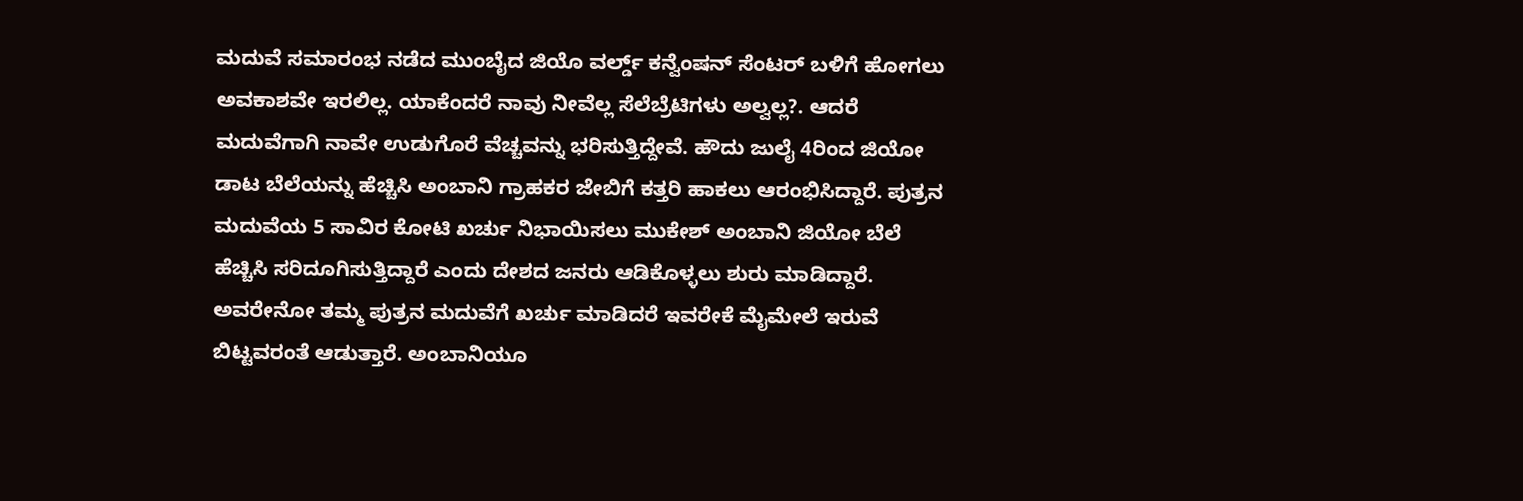ಮದುವೆ ಸಮಾರಂಭ ನಡೆದ ಮುಂಬೈದ ಜಿಯೊ ವರ್ಲ್ಡ್ ಕನ್ವೆಂಷನ್ ಸೆಂಟರ್ ಬಳಿಗೆ ಹೋಗಲು ಅವಕಾಶವೇ ಇರಲಿಲ್ಲ. ಯಾಕೆಂದರೆ ನಾವು ನೀವೆಲ್ಲ ಸೆಲೆಬ್ರೆಟಿಗಳು ಅಲ್ವಲ್ಲ?. ಆದರೆ ಮದುವೆಗಾಗಿ ನಾವೇ ಉಡುಗೊರೆ ವೆಚ್ಚವನ್ನು ಭರಿಸುತ್ತಿದ್ದೇವೆ. ಹೌದು ಜುಲೈ 4ರಿಂದ ಜಿಯೋ ಡಾಟ ಬೆಲೆಯನ್ನು ಹೆಚ್ಚಿಸಿ ಅಂಬಾನಿ ಗ್ರಾಹಕರ ಜೇಬಿಗೆ ಕತ್ತರಿ ಹಾಕಲು ಆರಂಭಿಸಿದ್ದಾರೆ. ಪುತ್ರನ ಮದುವೆಯ 5 ಸಾವಿರ ಕೋಟಿ ಖರ್ಚು ನಿಭಾಯಿಸಲು ಮುಕೇಶ್ ಅಂಬಾನಿ ಜಿಯೋ ಬೆಲೆ ಹೆಚ್ಚಿಸಿ ಸರಿದೂಗಿಸುತ್ತಿದ್ದಾರೆ ಎಂದು ದೇಶದ ಜನರು ಆಡಿಕೊಳ್ಳಲು ಶುರು ಮಾಡಿದ್ದಾರೆ.
ಅವರೇನೋ ತಮ್ಮ ಪುತ್ರನ ಮದುವೆಗೆ ಖರ್ಚು ಮಾಡಿದರೆ ಇವರೇಕೆ ಮೈಮೇಲೆ ಇರುವೆ ಬಿಟ್ಟವರಂತೆ ಆಡುತ್ತಾರೆ. ಅಂಬಾನಿಯೂ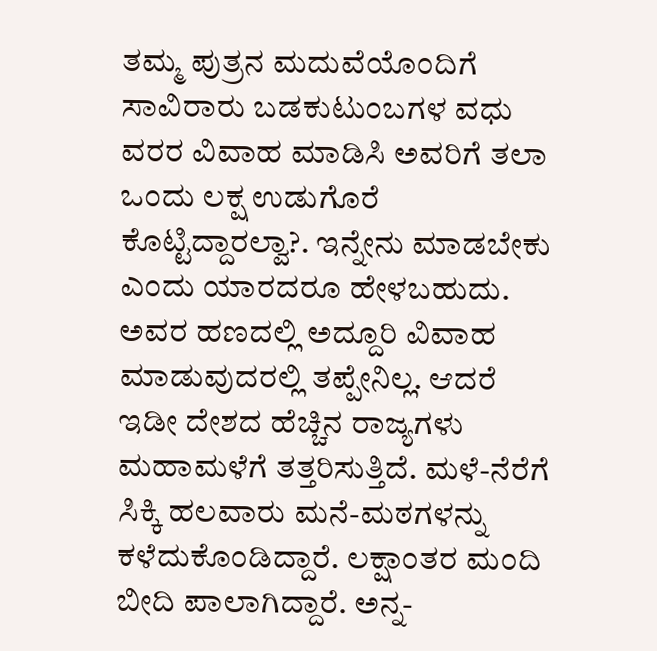ತಮ್ಮ ಪುತ್ರನ ಮದುವೆಯೊಂದಿಗೆ ಸಾವಿರಾರು ಬಡಕುಟುಂಬಗಳ ವಧು ವರರ ವಿವಾಹ ಮಾಡಿಸಿ ಅವರಿಗೆ ತಲಾ ಒಂದು ಲಕ್ಷ ಉಡುಗೊರೆ ಕೊಟ್ಟಿದ್ದಾರಲ್ವಾ?. ಇನ್ನೇನು ಮಾಡಬೇಕು ಎಂದು ಯಾರದರೂ ಹೇಳಬಹುದು. ಅವರ ಹಣದಲ್ಲಿ ಅದ್ದೂರಿ ವಿವಾಹ ಮಾಡುವುದರಲ್ಲಿ ತಪ್ಪೇನಿಲ್ಲ. ಆದರೆ ಇಡೀ ದೇಶದ ಹೆಚ್ಚಿನ ರಾಜ್ಯಗಳು ಮಹಾಮಳೆಗೆ ತತ್ತರಿಸುತ್ತಿದೆ. ಮಳೆ-ನೆರೆಗೆ ಸಿಕ್ಕಿ ಹಲವಾರು ಮನೆ-ಮಠಗಳನ್ನು ಕಳೆದುಕೊಂಡಿದ್ದಾರೆ. ಲಕ್ಷಾಂತರ ಮಂದಿ ಬೀದಿ ಪಾಲಾಗಿದ್ದಾರೆ. ಅನ್ನ-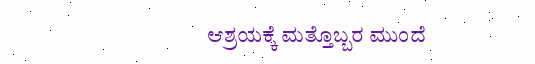ಆಶ್ರಯಕ್ಕೆ ಮತ್ತೊಬ್ಬರ ಮುಂದೆ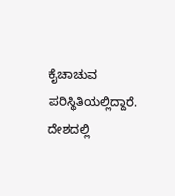ಕೈಚಾಚುವ ಪರಿಸ್ಥಿತಿಯಲ್ಲಿದ್ದಾರೆ. ದೇಶದಲ್ಲಿ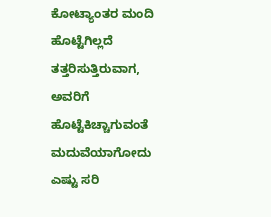ಕೋಟ್ಯಾಂತರ ಮಂದಿ ಹೊಟ್ಟೆಗಿಲ್ಲದೆ ತತ್ತರಿಸುತ್ತಿರುವಾಗ, ಅವರಿಗೆ ಹೊಟ್ಟೆಕಿಚ್ಚಾಗುವಂತೆ ಮದುವೆಯಾಗೋದು ಎಷ್ಟು ಸರಿ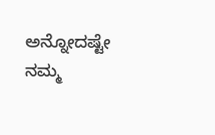ಅನ್ನೋದಷ್ಟೇ ನಮ್ಮ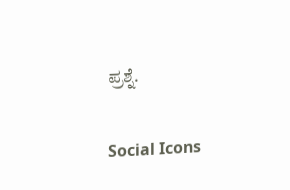ಪ್ರಶ್ನೆ.

Social Icons